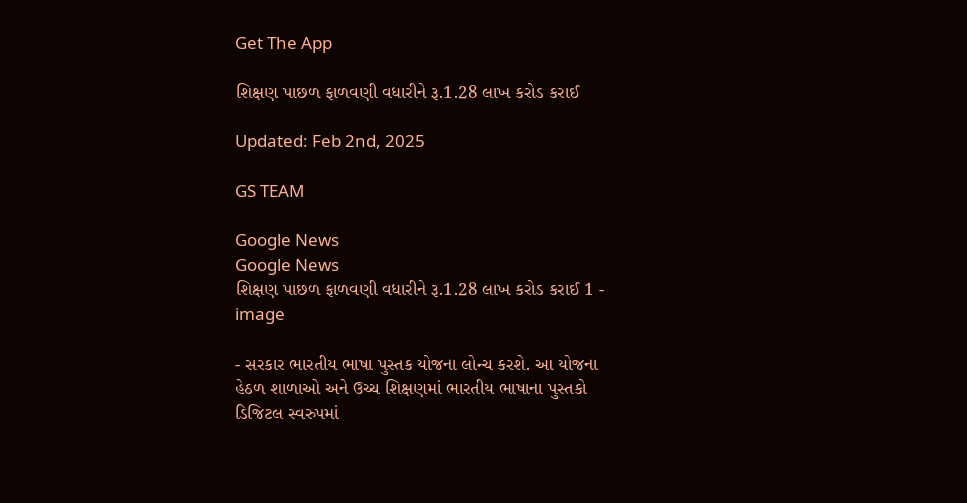Get The App

શિક્ષણ પાછળ ફાળવણી વધારીને રૂ.1.28 લાખ કરોડ કરાઈ

Updated: Feb 2nd, 2025

GS TEAM

Google News
Google News
શિક્ષણ પાછળ ફાળવણી વધારીને રૂ.1.28 લાખ કરોડ કરાઈ 1 - image

- સરકાર ભારતીય ભાષા પુસ્તક યોજના લોન્ચ કરશે. આ યોજના હેઠળ શાળાઓ અને ઉચ્ચ શિક્ષણમાં ભારતીય ભાષાના પુસ્તકો ડિજિટલ સ્વરુપમાં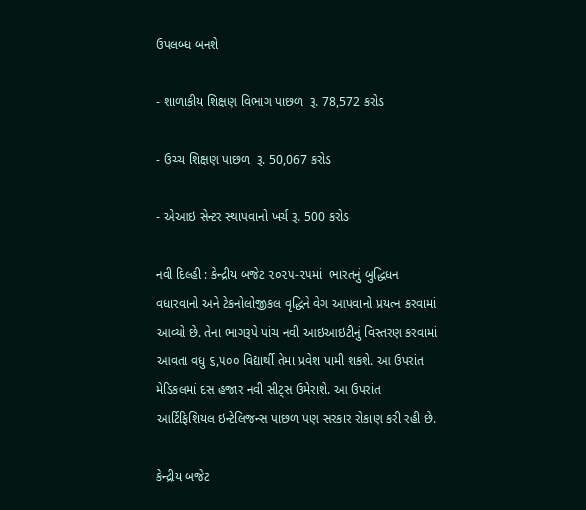ઉપલબ્ધ બનશે

- શાળાકીય શિક્ષણ વિભાગ પાછળ  રૂ. 78,572 કરોડ

- ઉચ્ચ શિક્ષણ પાછળ  રૂ. 50,067 કરોડ

- એઆઇ સેન્ટર સ્થાપવાનો ખર્ચ રૂ. 500 કરોડ

નવી દિલ્હી : કેન્દ્રીય બજેટ ૨૦૨૫-૨૫માં  ભારતનું બુદ્ધિધન વધારવાનો અને ટેકનોલોજીકલ વૃદ્ધિને વેગ આપવાનો પ્રયત્ન કરવામાં આવ્યો છે. તેના ભાગરૂપે પાંચ નવી આઇઆઇટીનું વિસ્તરણ કરવામાં આવતા વધુ ૬,૫૦૦ વિદ્યાર્થી તેમા પ્રવેશ પામી શકશે. આ ઉપરાંત મેડિકલમાં દસ હજાર નવી સીટ્સ ઉમેરાશે. આ ઉપરાંત  આર્ટિફિશિયલ ઇન્ટેલિજન્સ પાછળ પણ સરકાર રોકાણ કરી રહી છે.

કેન્દ્રીય બજેટ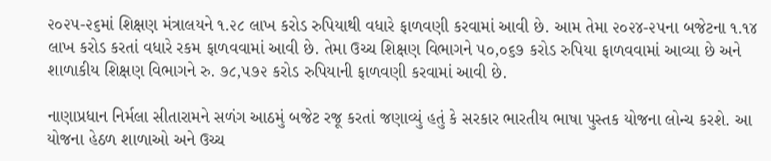૨૦૨૫-૨૬માં શિક્ષણ મંત્રાલયને ૧.૨૮ લાખ કરોડ રુપિયાથી વધારે ફાળવણી કરવામાં આવી છે. આમ તેમા ૨૦૨૪-૨૫ના બજેટના ૧.૧૪ લાખ કરોડ કરતાં વધારે રકમ ફાળવવામાં આવી છે. તેમા ઉચ્ચ શિક્ષણ વિભાગને ૫૦,૦૬૭ કરોડ રુપિયા ફાળવવામાં આવ્યા છે અને શાળાકીય શિક્ષણ વિભાગને રુ. ૭૮,૫૭૨ કરોડ રુપિયાની ફાળવણી કરવામાં આવી છે.

નાણાપ્રધાન નિર્મલા સીતારામને સળંગ આઠમું બજેટ રજૂ કરતાં જણાવ્યું હતું કે સરકાર ભારતીય ભાષા પુસ્તક યોજના લોન્ચ કરશે. આ યોજના હેઠળ શાળાઓ અને ઉચ્ચ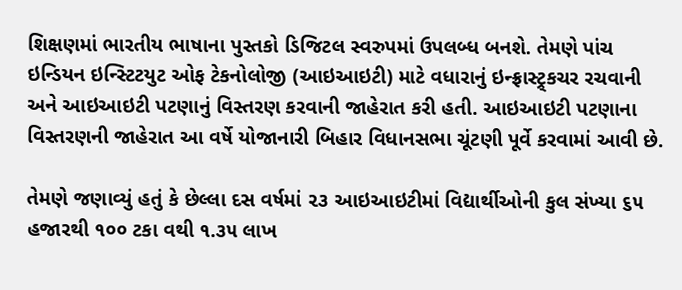શિક્ષણમાં ભારતીય ભાષાના પુસ્તકો ડિજિટલ સ્વરુપમાં ઉપલબ્ધ બનશે. તેમણે પાંચ ઇન્ડિયન ઇન્સ્ટિટયુટ ઓફ ટેકનોલોજી (આઇઆઇટી) માટે વધારાનું ઇન્ફ્રાસ્ટ્ર્કચર રચવાની અને આઇઆઇટી પટણાનું વિસ્તરણ કરવાની જાહેરાત કરી હતી. આઇઆઇટી પટણાના વિસ્તરણની જાહેરાત આ વર્ષે યોજાનારી બિહાર વિધાનસભા ચૂંટણી પૂર્વે કરવામાં આવી છે.

તેમણે જણાવ્યું હતું કે છેલ્લા દસ વર્ષમાં ૨૩ આઇઆઇટીમાં વિદ્યાર્થીઓની કુલ સંખ્યા ૬૫ હજારથી ૧૦૦ ટકા વથી ૧.૩૫ લાખ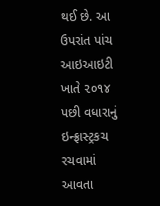થઈ છે. આ ઉપરાંત પાંચ આઇઆઇટી ખાતે ૨૦૧૪ પછી વધારાનું ઇન્ફ્રાસ્ટ્રકચ રચવામાં આવતા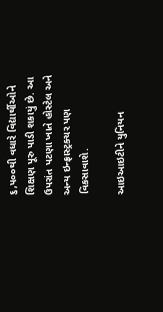૬,૫૦૦થી વધારે વિદ્યાર્થીઓને શિક્ષણ પૂરુ પાડી શકાયું છે. આ ઉપરાંત પટણા ખાતે હોસ્ટેલ અને અન્ય ઇન્ફ્રાસ્ટ્રક્ચર પણ વિકસાવાશે.

આઇઆઇટીને યુનિયન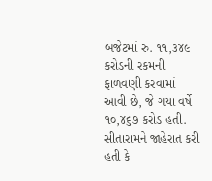બજેટમાં રુ. ૧૧,૩૪૯ કરોડની રકમની ફાળવણી કરવામાં આવી છે, જે ગયા વર્ષે ૧૦,૪૬૭ કરોડ હતી. સીતારામને જાહેરાત કરી હતી કે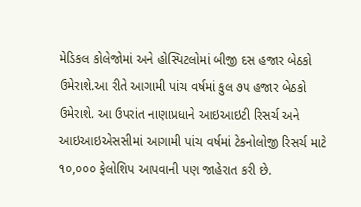મેડિકલ કોલેજોમાં અને હોસ્પિટલોમાં બીજી દસ હજાર બેઠકો ઉમેરાશે.આ રીતે આગામી પાંચ વર્ષમાં કુલ ૭૫ હજાર બેઠકો ઉમેરાશે. આ ઉપરાંત નાણાપ્રધાને આઇઆઇટી રિસર્ચ અને આઇઆઇએસસીમાં આગામી પાંચ વર્ષમાં ટેકનોલોજી રિસર્ચ માટે ૧૦,૦૦૦ ફેલોશિપ આપવાની પણ જાહેરાત કરી છે.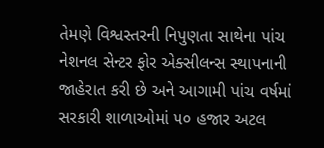તેમણે વિશ્વસ્તરની નિપુણતા સાથેના પાંચ નેશનલ સેન્ટર ફોર એક્સીલન્સ સ્થાપનાની જાહેરાત કરી છે અને આગામી પાંચ વર્ષમાં સરકારી શાળાઓમાં ૫૦ હજાર અટલ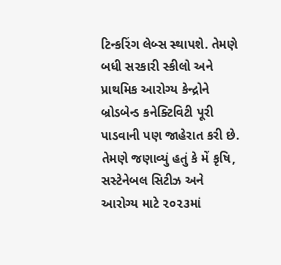ટિન્કરિંગ લેબ્સ સ્થાપશે. તેમણે બધી સરકારી સ્કીલો અને પ્રાથમિક આરોગ્ય કેન્દ્રોને બ્રોડબેન્ડ કનેક્ટિવિટી પૂરી પાડવાની પણ જાહેરાત કરી છે. તેમણે જણાવ્યું હતું કે મેં કૃષિ, સસ્ટેનેબલ સિટીઝ અને આરોગ્ય માટે ૨૦૨૩માં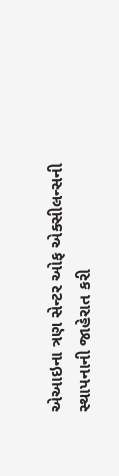એઆઇના ત્રણ સેન્ટર ઓફ એક્સીલન્સની સ્થાપનાની જાહેરાત કરી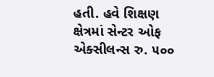હતી. હવે શિક્ષણ ક્ષેત્રમાં સેન્ટર ઓફ એક્સીલન્સ રુ. ૫૦૦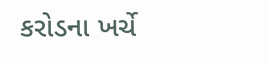કરોડના ખર્ચે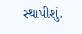સ્થાપીશું.